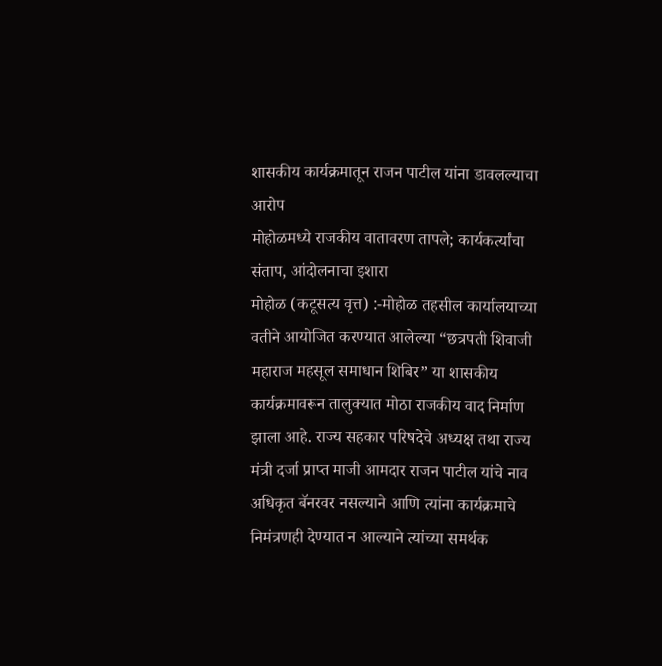शासकीय कार्यक्रमातून राजन पाटील यांना डावलल्याचा आरोप
मोहोळमध्ये राजकीय वातावरण तापले; कार्यकर्त्यांचा संताप, आंदोलनाचा इशारा
मोहोळ (कटूसत्य वृत्त) :-मोहोळ तहसील कार्यालयाच्या वतीने आयोजित करण्यात आलेल्या “छत्रपती शिवाजी महाराज महसूल समाधान शिबिर” या शासकीय कार्यक्रमावरून तालुक्यात मोठा राजकीय वाद निर्माण झाला आहे. राज्य सहकार परिषदेचे अध्यक्ष तथा राज्य मंत्री दर्जा प्राप्त माजी आमदार राजन पाटील यांचे नाव अधिकृत बॅनरवर नसल्याने आणि त्यांना कार्यक्रमाचे निमंत्रणही देण्यात न आल्याने त्यांच्या समर्थक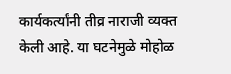कार्यकर्त्यांनी तीव्र नाराजी व्यक्त केली आहे. या घटनेमुळे मोहोळ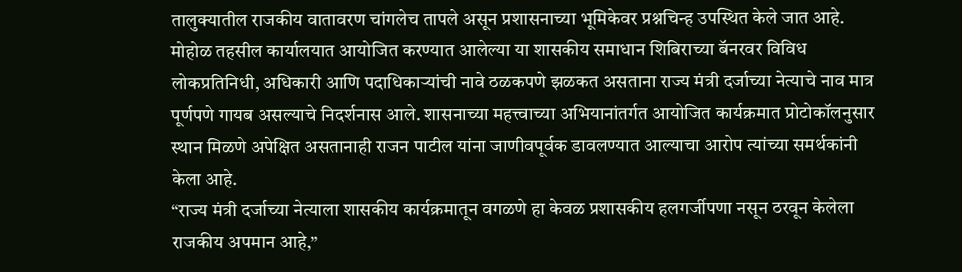तालुक्यातील राजकीय वातावरण चांगलेच तापले असून प्रशासनाच्या भूमिकेवर प्रश्नचिन्ह उपस्थित केले जात आहे.
मोहोळ तहसील कार्यालयात आयोजित करण्यात आलेल्या या शासकीय समाधान शिबिराच्या बॅनरवर विविध लोकप्रतिनिधी, अधिकारी आणि पदाधिकाऱ्यांची नावे ठळकपणे झळकत असताना राज्य मंत्री दर्जाच्या नेत्याचे नाव मात्र पूर्णपणे गायब असल्याचे निदर्शनास आले. शासनाच्या महत्त्वाच्या अभियानांतर्गत आयोजित कार्यक्रमात प्रोटोकॉलनुसार स्थान मिळणे अपेक्षित असतानाही राजन पाटील यांना जाणीवपूर्वक डावलण्यात आल्याचा आरोप त्यांच्या समर्थकांनी केला आहे.
“राज्य मंत्री दर्जाच्या नेत्याला शासकीय कार्यक्रमातून वगळणे हा केवळ प्रशासकीय हलगर्जीपणा नसून ठरवून केलेला राजकीय अपमान आहे,”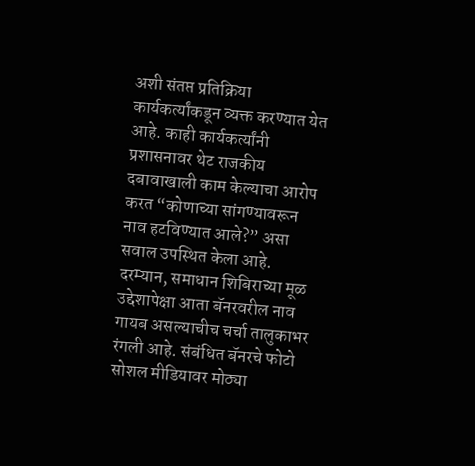अशी संतप्त प्रतिक्रिया कार्यकर्त्यांकडून व्यक्त करण्यात येत आहे. काही कार्यकर्त्यांनी प्रशासनावर थेट राजकीय दबावाखाली काम केल्याचा आरोप करत “कोणाच्या सांगण्यावरून नाव हटविण्यात आले?” असा सवाल उपस्थित केला आहे.
दरम्यान, समाधान शिबिराच्या मूळ उद्देशापेक्षा आता बॅनरवरील नाव गायब असल्याचीच चर्चा तालुकाभर रंगली आहे. संबंधित बॅनरचे फोटो सोशल मीडियावर मोठ्या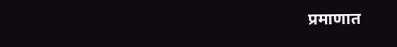प्रमाणात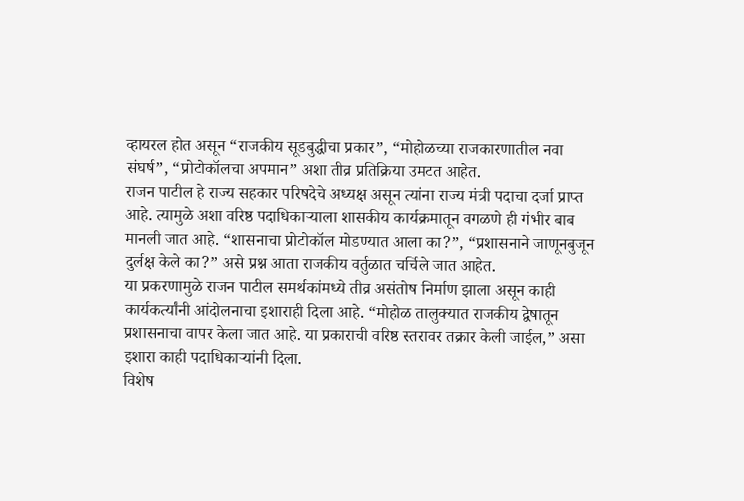व्हायरल होत असून “राजकीय सूडबुद्धीचा प्रकार”, “मोहोळच्या राजकारणातील नवा संघर्ष”, “प्रोटोकॉलचा अपमान” अशा तीव्र प्रतिक्रिया उमटत आहेत.
राजन पाटील हे राज्य सहकार परिषदेचे अध्यक्ष असून त्यांना राज्य मंत्री पदाचा दर्जा प्राप्त आहे. त्यामुळे अशा वरिष्ठ पदाधिकाऱ्याला शासकीय कार्यक्रमातून वगळणे ही गंभीर बाब मानली जात आहे. “शासनाचा प्रोटोकॉल मोडण्यात आला का?”, “प्रशासनाने जाणूनबुजून दुर्लक्ष केले का?” असे प्रश्न आता राजकीय वर्तुळात चर्चिले जात आहेत.
या प्रकरणामुळे राजन पाटील समर्थकांमध्ये तीव्र असंतोष निर्माण झाला असून काही कार्यकर्त्यांनी आंदोलनाचा इशाराही दिला आहे. “मोहोळ तालुक्यात राजकीय द्वेषातून प्रशासनाचा वापर केला जात आहे. या प्रकाराची वरिष्ठ स्तरावर तक्रार केली जाईल,” असा इशारा काही पदाधिकाऱ्यांनी दिला.
विशेष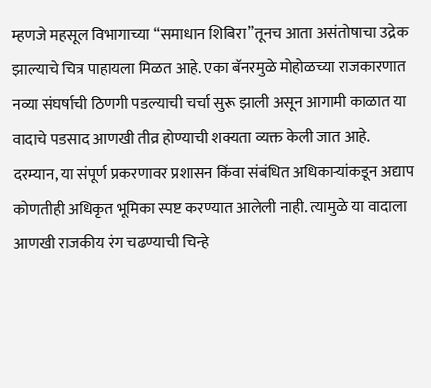म्हणजे महसूल विभागाच्या “समाधान शिबिरा”तूनच आता असंतोषाचा उद्रेक झाल्याचे चित्र पाहायला मिळत आहे. एका बॅनरमुळे मोहोळच्या राजकारणात नव्या संघर्षाची ठिणगी पडल्याची चर्चा सुरू झाली असून आगामी काळात या वादाचे पडसाद आणखी तीव्र होण्याची शक्यता व्यक्त केली जात आहे.
दरम्यान, या संपूर्ण प्रकरणावर प्रशासन किंवा संबंधित अधिकाऱ्यांकडून अद्याप कोणतीही अधिकृत भूमिका स्पष्ट करण्यात आलेली नाही. त्यामुळे या वादाला आणखी राजकीय रंग चढण्याची चिन्हे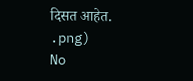दिसत आहेत.
.png)
No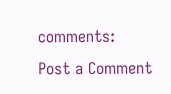comments:
Post a Comment